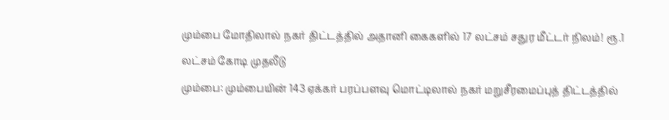மும்பை மோதிலால் நகர் திட்டத்தில் அதானி கைகளில் 17 லட்சம் சதுர மீட்டர் நிலம்! ரூ.1 லட்சம் கோடி முதலீடு
மும்பை: மும்பையின் 143 ஏக்கர் பரப்பளவு மொட்டிலால் நகர் மறுசீரமைப்புத் திட்டத்தில்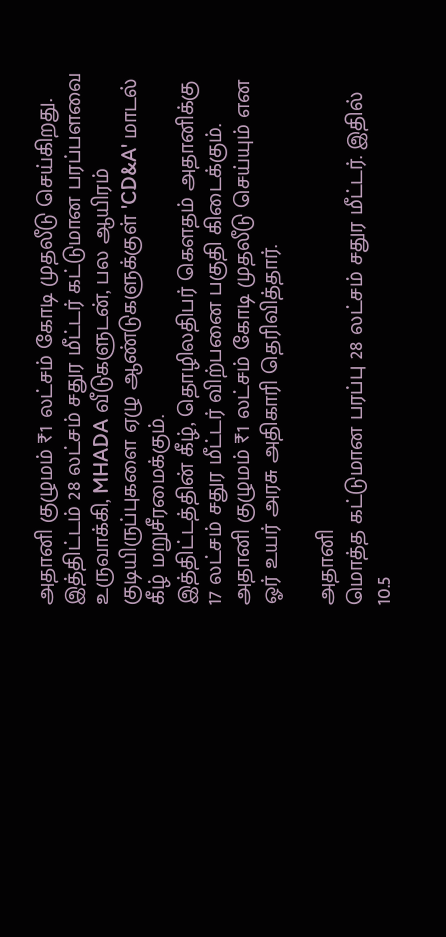அதானி குழுமம் ₹1 லட்சம் கோடி முதலீடு செய்கிறது. இத்திட்டம் 28 லட்சம் சதுர மீட்டர் கட்டுமான பரப்பளவை உருவாக்கி, MHADA வீடுகளுடன், பல ஆயிரம் குடியிருப்புகளை ஏழு ஆண்டுகளுக்குள் 'CD&A' மாடல் கீழ் மறுசீரமைக்கும்.
இத்திட்டத்தின் கீழ், தொழிலதிபர் கௌதம் அதானிக்கு 17 லட்சம் சதுர மீட்டர் விற்பனை பகுதி கிடைக்கும். அதானி குழுமம் ₹1 லட்சம் கோடி முதலீடு செய்யும் என ஓர் உயர் அரசு அதிகாரி தெரிவித்தார்.

அதானி
மொத்த கட்டுமான பரப்பு 28 லட்சம் சதுர மீட்டர். இதில் 10.5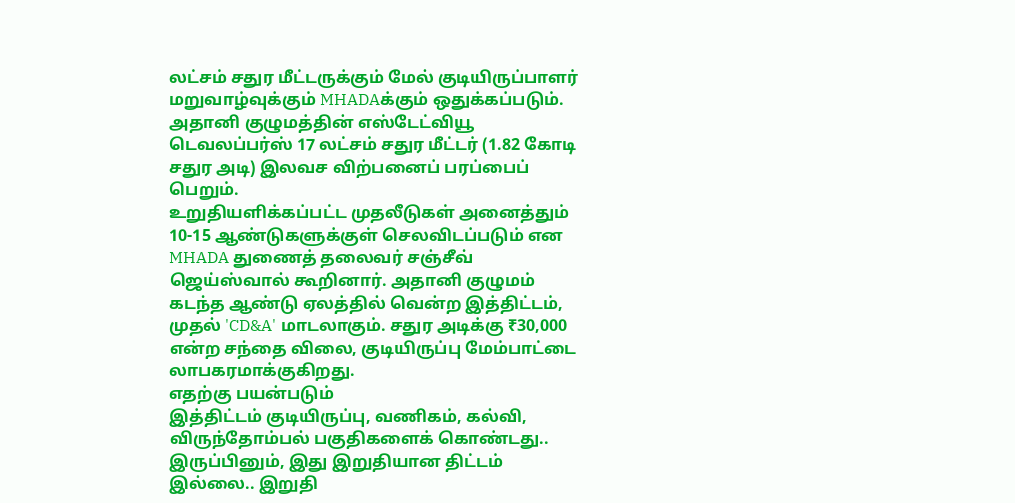லட்சம் சதுர மீட்டருக்கும் மேல் குடியிருப்பாளர் மறுவாழ்வுக்கும் MHADAக்கும் ஒதுக்கப்படும். அதானி குழுமத்தின் எஸ்டேட்வியூ டெவலப்பர்ஸ் 17 லட்சம் சதுர மீட்டர் (1.82 கோடி சதுர அடி) இலவச விற்பனைப் பரப்பைப் பெறும்.
உறுதியளிக்கப்பட்ட முதலீடுகள் அனைத்தும் 10-15 ஆண்டுகளுக்குள் செலவிடப்படும் என MHADA துணைத் தலைவர் சஞ்சீவ் ஜெய்ஸ்வால் கூறினார். அதானி குழுமம் கடந்த ஆண்டு ஏலத்தில் வென்ற இத்திட்டம், முதல் 'CD&A' மாடலாகும். சதுர அடிக்கு ₹30,000 என்ற சந்தை விலை, குடியிருப்பு மேம்பாட்டை லாபகரமாக்குகிறது.
எதற்கு பயன்படும்
இத்திட்டம் குடியிருப்பு, வணிகம், கல்வி, விருந்தோம்பல் பகுதிகளைக் கொண்டது.. இருப்பினும், இது இறுதியான திட்டம் இல்லை.. இறுதி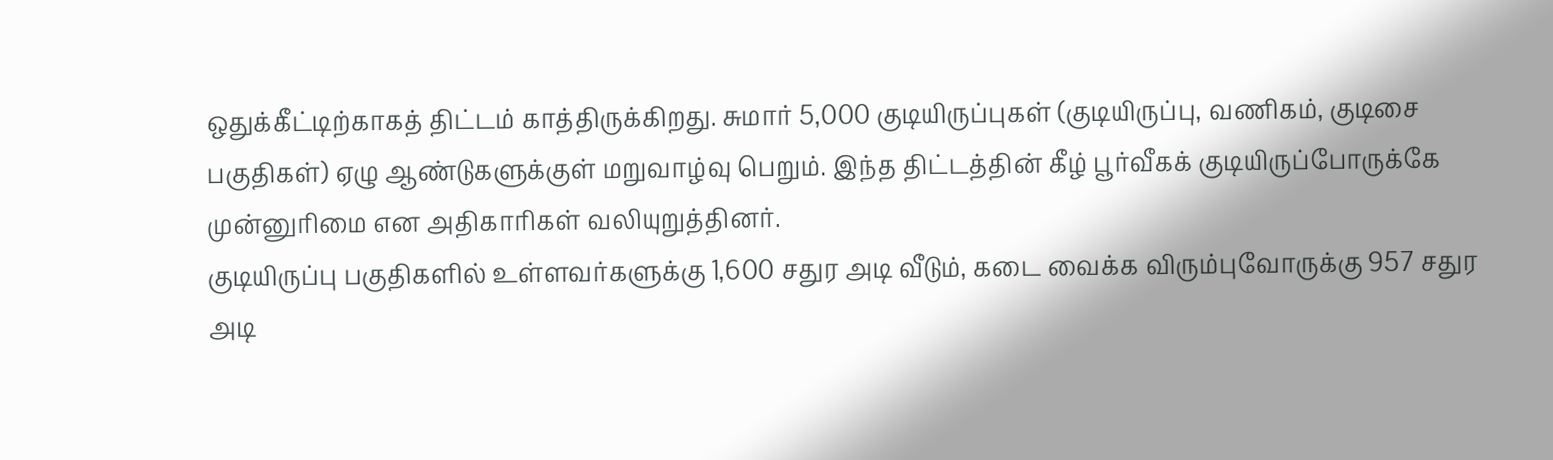ஒதுக்கீட்டிற்காகத் திட்டம் காத்திருக்கிறது. சுமார் 5,000 குடியிருப்புகள் (குடியிருப்பு, வணிகம், குடிசை பகுதிகள்) ஏழு ஆண்டுகளுக்குள் மறுவாழ்வு பெறும். இந்த திட்டத்தின் கீழ் பூர்வீகக் குடியிருப்போருக்கே முன்னுரிமை என அதிகாரிகள் வலியுறுத்தினர்.
குடியிருப்பு பகுதிகளில் உள்ளவர்களுக்கு 1,600 சதுர அடி வீடும், கடை வைக்க விரும்புவோருக்கு 957 சதுர அடி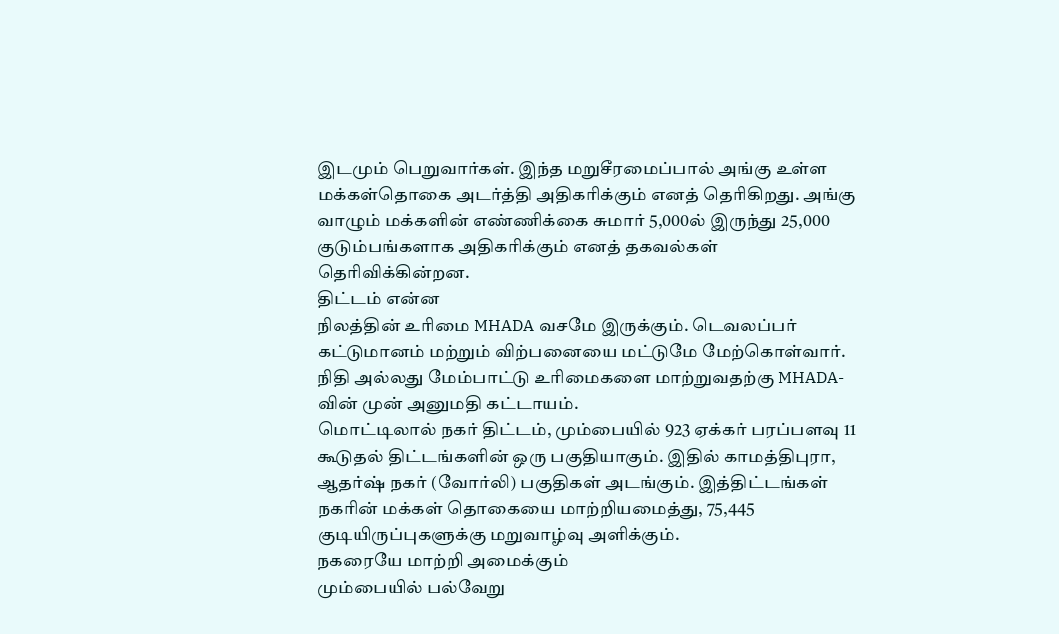இடமும் பெறுவார்கள். இந்த மறுசீரமைப்பால் அங்கு உள்ள மக்கள்தொகை அடர்த்தி அதிகரிக்கும் எனத் தெரிகிறது. அங்கு வாழும் மக்களின் எண்ணிக்கை சுமார் 5,000ல் இருந்து 25,000 குடும்பங்களாக அதிகரிக்கும் எனத் தகவல்கள் தெரிவிக்கின்றன.
திட்டம் என்ன
நிலத்தின் உரிமை MHADA வசமே இருக்கும். டெவலப்பர் கட்டுமானம் மற்றும் விற்பனையை மட்டுமே மேற்கொள்வார். நிதி அல்லது மேம்பாட்டு உரிமைகளை மாற்றுவதற்கு MHADA-வின் முன் அனுமதி கட்டாயம்.
மொட்டிலால் நகர் திட்டம், மும்பையில் 923 ஏக்கர் பரப்பளவு 11 கூடுதல் திட்டங்களின் ஒரு பகுதியாகும். இதில் காமத்திபுரா, ஆதர்ஷ் நகர் (வோர்லி) பகுதிகள் அடங்கும். இத்திட்டங்கள் நகரின் மக்கள் தொகையை மாற்றியமைத்து, 75,445 குடியிருப்புகளுக்கு மறுவாழ்வு அளிக்கும்.
நகரையே மாற்றி அமைக்கும்
மும்பையில் பல்வேறு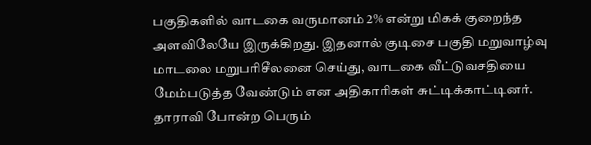பகுதிகளில் வாடகை வருமானம் 2% என்று மிகக் குறைந்த அளவிலேயே இருக்கிறது. இதனால் குடிசை பகுதி மறுவாழ்வு மாடலை மறுபரிசீலனை செய்து, வாடகை வீட்டுவசதியை மேம்படுத்த வேண்டும் என அதிகாரிகள் சுட்டிக்காட்டினர். தாராவி போன்ற பெரும்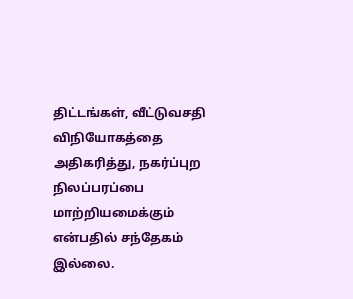திட்டங்கள், வீட்டுவசதி விநியோகத்தை அதிகரித்து, நகர்ப்புற நிலப்பரப்பை மாற்றியமைக்கும் என்பதில் சந்தேகம் இல்லை.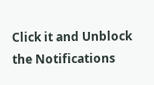Click it and Unblock the Notifications